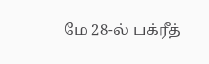மே 28-ல் பக்ரீத்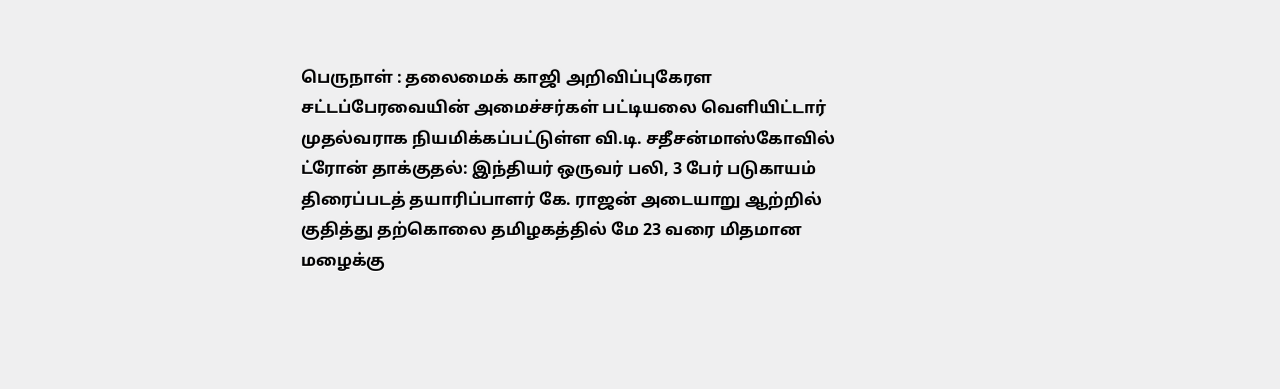பெருநாள் : தலைமைக் காஜி அறிவிப்புகேரள சட்டப்பேரவையின் அமைச்சர்கள் பட்டியலை வெளியிட்டார் முதல்வராக நியமிக்கப்பட்டுள்ள வி.டி. சதீசன்மாஸ்கோவில் ட்ரோன் தாக்குதல்: இந்தியர் ஒருவர் பலி, 3 பேர் படுகாயம் திரைப்படத் தயாரிப்பாளர் கே. ராஜன் அடையாறு ஆற்றில் குதித்து தற்கொலை தமிழகத்தில் மே 23 வரை மிதமான மழைக்கு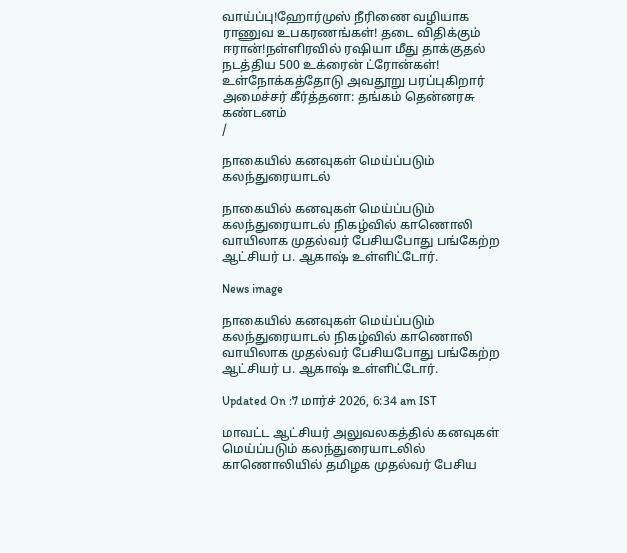வாய்ப்பு!ஹோர்முஸ் நீரிணை வழியாக ராணுவ உபகரணங்கள்! தடை விதிக்கும் ஈரான்!நள்ளிரவில் ரஷியா மீது தாக்குதல் நடத்திய 500 உக்ரைன் ட்ரோன்கள்! உள்நோக்கத்தோடு அவதூறு பரப்புகிறார் அமைச்சர் கீர்த்தனா: தங்கம் தென்னரசு கண்டனம்
/

நாகையில் கனவுகள் மெய்ப்படும் கலந்துரையாடல்

நாகையில் கனவுகள் மெய்ப்படும் கலந்துரையாடல் நிகழ்வில் காணொலி வாயிலாக முதல்வர் பேசியபோது பங்கேற்ற ஆட்சியர் ப. ஆகாஷ் உள்ளிட்டோர்.

News image

நாகையில் கனவுகள் மெய்ப்படும் கலந்துரையாடல் நிகழ்வில் காணொலி வாயிலாக முதல்வர் பேசியபோது பங்கேற்ற ஆட்சியர் ப. ஆகாஷ் உள்ளிட்டோர்.

Updated On :7 மார்ச் 2026, 6:34 am IST

மாவட்ட ஆட்சியர் அலுவலகத்தில் கனவுகள் மெய்ப்படும் கலந்துரையாடலில் காணொலியில் தமிழக முதல்வர் பேசிய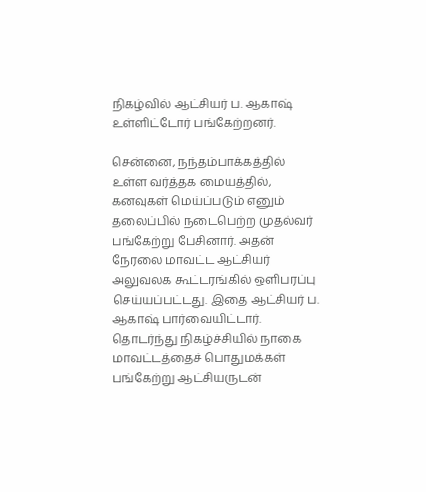நிகழ்வில் ஆட்சியர் ப. ஆகாஷ் உள்ளிட்டோர் பங்கேற்றனர்.

சென்னை, நந்தம்பாக்கத்தில் உள்ள வர்த்தக மையத்தில், கனவுகள் மெய்ப்படும் எனும் தலைப்பில் நடைபெற்ற முதல்வர் பங்கேற்று பேசினார். அதன் நேரலை மாவட்ட ஆட்சியர் அலுவலக கூட்டரங்கில் ஒளிபரப்பு செய்யப்பட்டது. இதை ஆட்சியர் ப. ஆகாஷ் பார்வையிட்டார். தொடர்ந்து நிகழ்ச்சியில் நாகை மாவட்டத்தைச் பொதுமக்கள் பங்கேற்று ஆட்சியருடன்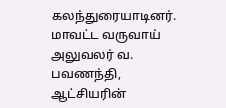கலந்துரையாடினர். மாவட்ட வருவாய் அலுவலர் வ. பவணந்தி, ஆட்சியரின்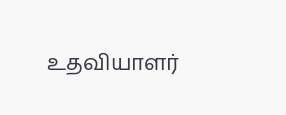உதவியாளர்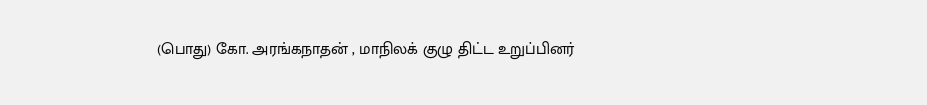(பொது) கோ. அரங்கநாதன் , மாநிலக் குழு திட்ட உறுப்பினர்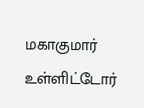மகாகுமார் உள்ளிட்டோர்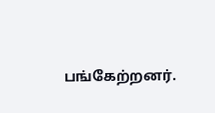பங்கேற்றனர்.